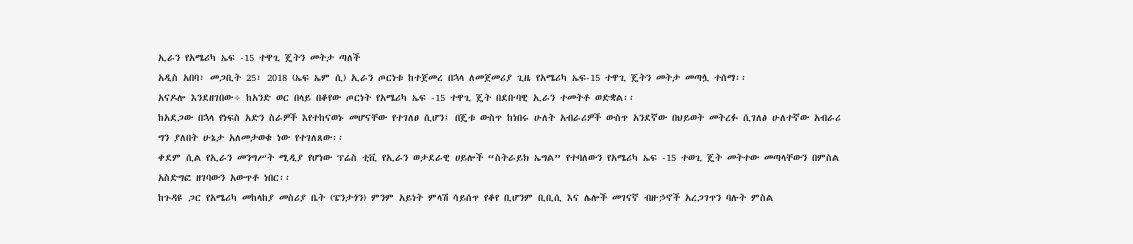ኢራን የአሜሪካ ኤፍ -15 ተዋጊ ጄትን መትታ ጣለች
አዲስ አበባ፣ መጋቢት 25፣ 2018 (ኤፍ ኤም ሲ) ኢራን ጦርነቱ ከተጀመረ በኋላ ለመጀመሪያ ጊዜ የአሜሪካ ኤፍ-15 ተዋጊ ጄትን መትታ መጣሏ ተሰማ፡፡
አናዶሎ እንደዘገበው÷ ከአንድ ወር በላይ በቆየው ጦርነት የአሜሪካ ኤፍ -15 ተዋጊ ጄት በደቡባዊ ኢራን ተመትቶ ወድቋል፡፡
ከአደጋው በኋላ የነፍስ አድን ስራዎች እየተከናወኑ መሆናቸው የተገለፀ ሲሆን፤ በጄቱ ውስጥ ከነበሩ ሁለት አብራሪዎች ውስጥ አንደኛው በህይወት መትረፉ ሲገለፅ ሁለተኛው አብራሪ ግን ያለበት ሁኔታ አለመታወቁ ነው የተገለጸው፡፡
ቀደም ሲል የኢራን መንግሥት ሚዲያ የሆነው ፕሬስ ቲቪ የኢራን ወታደራዊ ሀይሎች “ስትራይክ ኤግል” የተባለውን የአሜሪካ ኤፍ -15 ተወጊ ጄት መትተው መጣላቸውን በምስል አስድግፎ ዘገባውን አውጥቶ ነበር፡፡
ከጉዳዩ ጋር የአሜሪካ መከላከያ መስሪያ ቤት (ፔንታጎን) ምንም አይነት ምላሽ ሳይሰጥ የቆየ ቢሆንም ቢቢሲ እና ሌሎች መገናኛ ብዙኃኖች አረጋገጥን ባሉት ምስል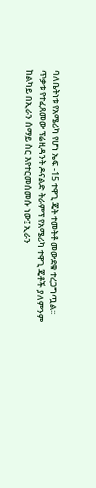ባለቤትነቱ የአሜሪካ የሆነ ኤፍ -15 ተዋጊ ጄት ተመትቶ መውደቁ ተረጋግጧል፡፡
ጥቃቱ የተፈጸመው ፕሬዚዳንት ዶናልድ ትራምፕ የአሜሪካ ተዋጊ ጄቶች ያለምንም ከልካይ በኢራን ሰማይ ስር እየተርመሰመሱ ነው፤ ኢራን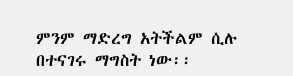ምንም ማድረግ አትችልም ሲሉ በተናገሩ ማግስት ነው፡፡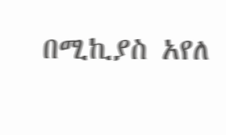በሚኪያስ አየለ